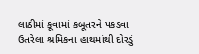લાઠીમાં કૂવામાં કબૂતરને પકડવા ઉતરેલા શ્રમિકના હાથમાંથી દોરડું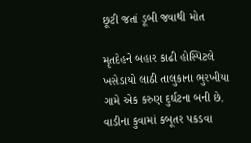છૂટી જતાં ડૂબી જવાથી મોત

મૃતદેહને બહાર કાઢી હોસ્પિટલે ખસેડાયો લાઠી તાલુકાના ભુરખીયા ગામે એક કરુણ દુર્ઘટના બની છે. વાડીના કુવામાં કબૂતર પકડવા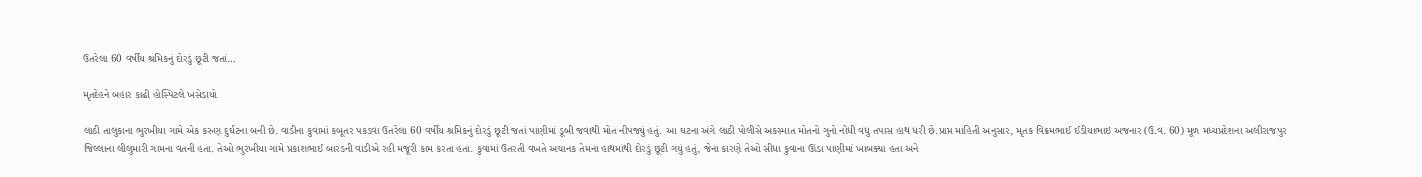ઉતરેલા 60 વર્ષીય શ્રમિકનું દોરડું છૂટી જતાં…

મૃતદેહને બહાર કાઢી હોસ્પિટલે ખસેડાયો

લાઠી તાલુકાના ભુરખીયા ગામે એક કરુણ દુર્ઘટના બની છે. વાડીના કુવામાં કબૂતર પકડવા ઉતરેલા 60 વર્ષીય શ્રમિકનું દોરડું છૂટી જતાં પાણીમાં ડૂબી જવાથી મોત નીપજ્યું હતું. આ ઘટના અંગે લાઠી પોલીસે અકસ્માત મોતનો ગુનો નોંધી વધુ તપાસ હાથ ધરી છે.પ્રાપ્ત માહિતી અનુસાર, મૃતક વિક્રમભાઈ ઈડીયાભાઇ અજનાર (ઉ.વ. 60) મૂળ મધ્યપ્રદેશના અલીરાજપુર જિલ્લાના લીલુમારી ગામના વતની હતા. તેઓ ભુરખીયા ગામે પ્રકાશભાઈ બારડની વાડીએ રહી મજૂરી કામ કરતા હતા. કુવામાં ઉતરતી વખતે અચાનક તેમના હાથમાંથી દોરડું છૂટી ગયું હતું, જેના કારણે તેઓ સીધા કુવાના ઊંડા પાણીમાં ખાબક્યા હતા અને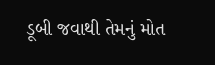ડૂબી જવાથી તેમનું મોત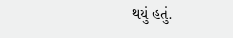થયું હતું.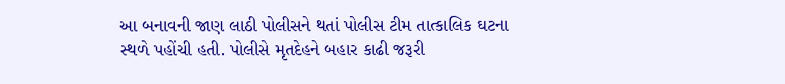આ બનાવની જાણ લાઠી પોલીસને થતાં પોલીસ ટીમ તાત્કાલિક ઘટના સ્થળે પહોંચી હતી. પોલીસે મૃતદેહને બહાર કાઢી જરૂરી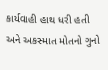કાર્યવાહી હાથ ધરી હતી અને અકસ્માત મોતનો ગુનો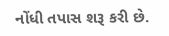નોંધી તપાસ શરૂ કરી છે.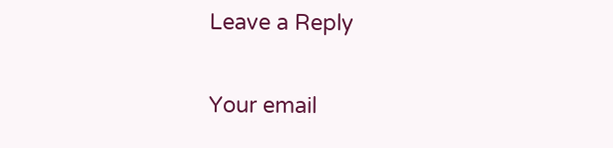Leave a Reply

Your email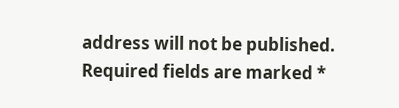address will not be published. Required fields are marked *